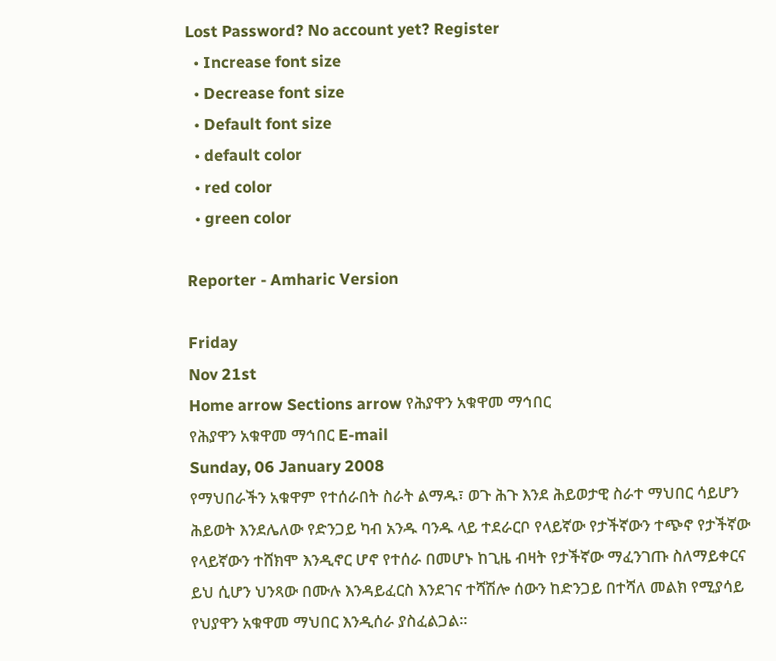Lost Password? No account yet? Register
  • Increase font size
  • Decrease font size
  • Default font size
  • default color
  • red color
  • green color

Reporter - Amharic Version

Friday
Nov 21st
Home arrow Sections arrow የሕያዋን አቁዋመ ማኅበር
የሕያዋን አቁዋመ ማኅበር E-mail
Sunday, 06 January 2008
የማህበራችን አቁዋም የተሰራበት ስራት ልማዱ፣ ወጉ ሕጉ እንደ ሕይወታዊ ስራተ ማህበር ሳይሆን ሕይወት እንደሌለው የድንጋይ ካብ አንዱ ባንዱ ላይ ተደራርቦ የላይኛው የታችኛውን ተጭኖ የታችኛው የላይኛውን ተሸክሞ እንዲኖር ሆኖ የተሰራ በመሆኑ ከጊዜ ብዛት የታችኛው ማፈንገጡ ስለማይቀርና ይህ ሲሆን ህንጻው በሙሉ እንዳይፈርስ እንደገና ተሻሽሎ ሰውን ከድንጋይ በተሻለ መልክ የሚያሳይ የህያዋን አቁዋመ ማህበር እንዲሰራ ያስፈልጋል፡፡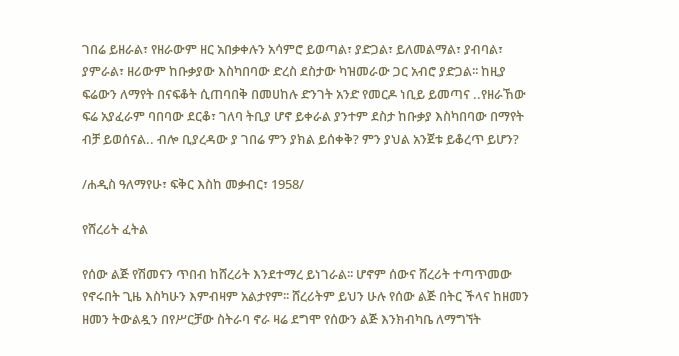ገበሬ ይዘራል፣ የዘራውም ዘር አበቃቀሉን አሳምሮ ይወጣል፣ ያድጋል፣ ይለመልማል፣ ያብባል፣ ያምራል፣ ዘሪውም ከቡቃያው እስካበባው ድረስ ደስታው ካዝመራው ጋር አብሮ ያድጋል፡፡ ከዚያ ፍሬውን ለማየት በናፍቆት ሲጠባበቅ በመሀከሉ ድንገት አንድ የመርዶ ነቢይ ይመጣና ..የዘራኸው ፍሬ አያፈራም ባበባው ደርቆ፣ ገለባ ትቢያ ሆኖ ይቀራል ያንተም ደስታ ከቡቃያ እስካበባው በማየት ብቻ ይወሰናል.. ብሎ ቢያረዳው ያ ገበሬ ምን ያክል ይሰቀቅ? ምን ያህል አንጀቱ ይቆረጥ ይሆን?

/ሐዲስ ዓለማየሁ፣ ፍቅር እስከ መቃብር፣ 1958/

የሸረሪት ፈትል

የሰው ልጅ የሽመናን ጥበብ ከሸረሪት እንደተማረ ይነገራል፡፡ ሆኖም ሰውና ሸረሪት ተጣጥመው የኖሩበት ጊዜ እስካሁን እምብዛም አልታየም፡፡ ሸረሪትም ይህን ሁሉ የሰው ልጅ በትር ችላና ከዘመን ዘመን ትውልዷን በየሥርቻው ስትራባ ኖራ ዛሬ ደግሞ የሰውን ልጅ እንክብካቤ ለማግኘት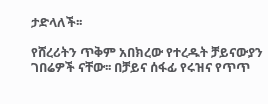ታድላለች፡፡

የሸረሪትን ጥቅም አበክረው የተረዱት ቻይናውያን ገበሬዎች ናቸው፡፡ በቻይና ሰፋፊ የሩዝና የጥጥ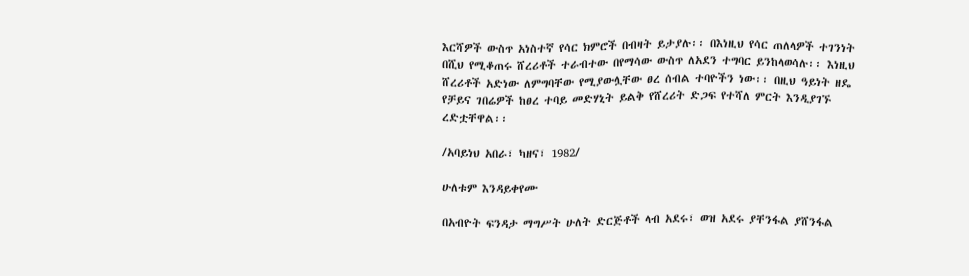እርሻዎች ውስጥ አነስተኛ የሳር ክምሮች በብዛት ይታያሉ፡፡ በእነዚህ የሳር ጠለላዎች ተገንነት በሺህ የሚቆጠሩ ሸረሪቶች ተራብተው በየማሳው ውስጥ ለአደን ተግባር ይንከላወሳሉ፡፡ እነዚህ ሸረሪቶች አድነው ለምግባቸው የሚያውሏቸው ፀረ ሰብል ተባዮችን ነው፡፡ በዚህ ዓይነት ዘዴ የቻይና ገበሬዎች ከፀረ ተባይ መድሃኒት ይልቅ የሸረሪት ድጋፍ የተሻለ ምርት እንዲያገኙ ረድቷቸዋል፡፡

/አባይነህ አበራ፣ ካዘና፣ 1982/

ሁለቱም እንዳይቀየሙ

በአብዮት ፍንዳታ ማግሥት ሁለት ድርጅቶች ላብ አደሩ፣ ወዝ አደሩ ያቸንፋል ያሸንፋል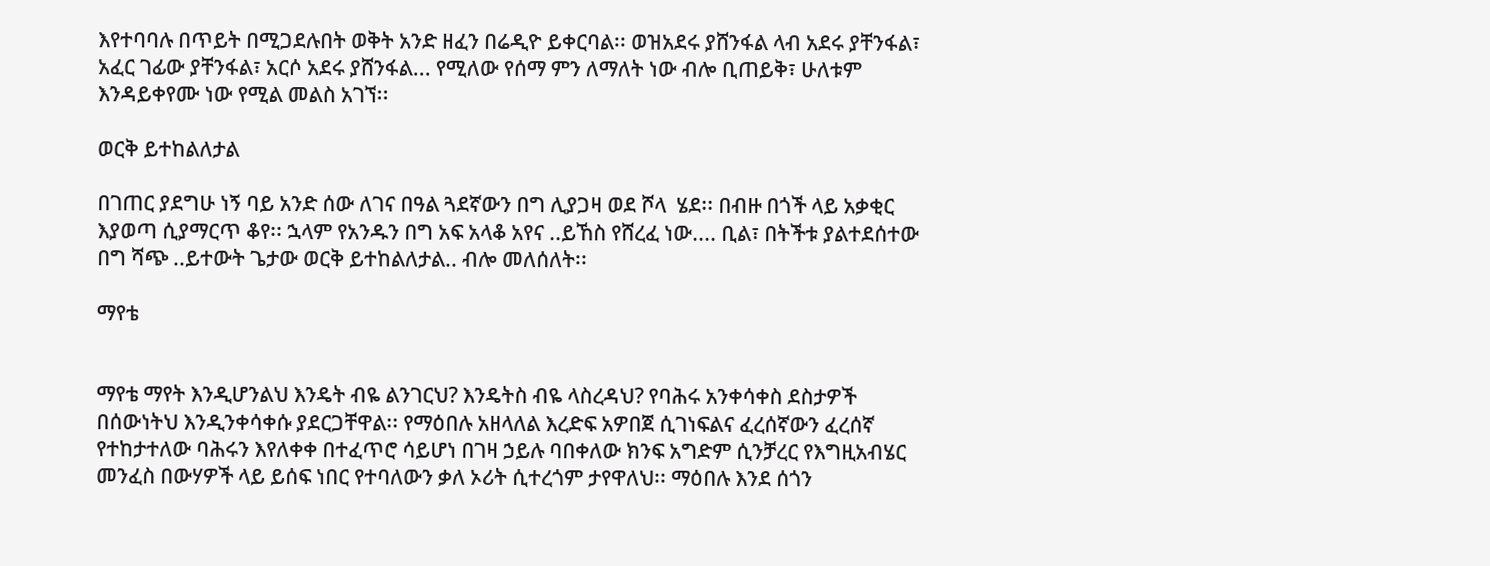እየተባባሉ በጥይት በሚጋደሉበት ወቅት አንድ ዘፈን በሬዲዮ ይቀርባል፡፡ ወዝአደሩ ያሸንፋል ላብ አደሩ ያቸንፋል፣ አፈር ገፊው ያቸንፋል፣ አርሶ አደሩ ያሸንፋል... የሚለው የሰማ ምን ለማለት ነው ብሎ ቢጠይቅ፣ ሁለቱም እንዳይቀየሙ ነው የሚል መልስ አገኘ፡፡

ወርቅ ይተከልለታል

በገጠር ያደግሁ ነኝ ባይ አንድ ሰው ለገና በዓል ጓደኛውን በግ ሊያጋዛ ወደ ሾላ  ሄደ፡፡ በብዙ በጎች ላይ አቃቂር እያወጣ ሲያማርጥ ቆየ፡፡ ኋላም የአንዱን በግ አፍ አላቆ አየና ..ይኸስ የሸረፈ ነው.... ቢል፣ በትችቱ ያልተደሰተው በግ ሻጭ ..ይተውት ጌታው ወርቅ ይተከልለታል.. ብሎ መለሰለት፡፡

ማየቴ


ማየቴ ማየት እንዲሆንልህ እንዴት ብዬ ልንገርህ? እንዴትስ ብዬ ላስረዳህ? የባሕሩ አንቀሳቀስ ደስታዎች በሰውነትህ እንዲንቀሳቀሱ ያደርጋቸዋል፡፡ የማዕበሉ አዘላለል እረድፍ አዎበጀ ሲገነፍልና ፈረሰኛውን ፈረሰኛ የተከታተለው ባሕሩን እየለቀቀ በተፈጥሮ ሳይሆነ በገዛ ኃይሉ ባበቀለው ክንፍ አግድም ሲንቻረር የእግዚአብሄር መንፈስ በውሃዎች ላይ ይሰፍ ነበር የተባለውን ቃለ ኦሪት ሲተረጎም ታየዋለህ፡፡ ማዕበሉ እንደ ሰጎን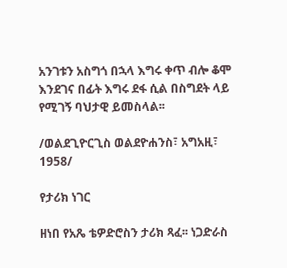አንገቱን አስግጎ በኋላ እግሩ ቀጥ ብሎ ቆሞ እንደገና በፊት እግሩ ደፋ ሲል በስግደት ላይ የሚገኝ ባህታዊ ይመስላል፡፡

/ወልደጊዮርጊስ ወልደዮሐንስ፣ አግአዚ፣ 1958/

የታሪክ ነገር

ዘነበ የአጼ ቴዎድሮስን ታሪክ ጻፈ፡፡ ነጋድራስ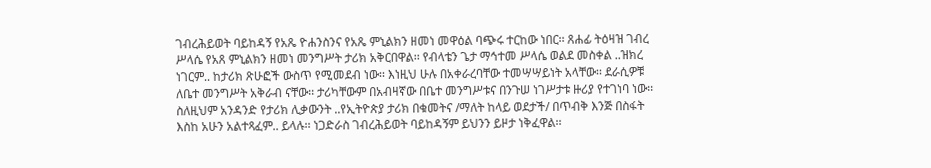ገብረሕይወት ባይከዳኝ የአጼ ዮሐንስንና የአጼ ምኒልክን ዘመነ መዋዕል ባጭሩ ተርከው ነበር፡፡ ጸሐፊ ትዕዛዝ ገብረ ሥላሴ የአጸ ምኒልክን ዘመነ መንግሥት ታሪክ አቅርበዋል፡፡ የብላቴን ጌታ ማኅተመ ሥላሴ ወልደ መስቀል ..ዝክረ ነገርም.. ከታሪክ ጽሁፎች ውስጥ የሚመደብ ነው፡፡ እነዚህ ሁሉ በአቀራረባቸው ተመሣሣይነት አላቸው፡፡ ደራሲዎቹ ለቤተ መንግሥት አቅራብ ናቸው፡፡ ታሪካቸውም በአብዛኛው በቤተ መንግሥቱና በንጉሠ ነገሥታቱ ዙሪያ የተገነባ ነው፡፡ ስለዚህም አንዳንድ የታሪክ ሊቃውንት ..የኢትዮጵያ ታሪክ በቁመትና /ማለት ከላይ ወደታች/ በጥብቅ እንጅ በስፋት እስከ አሁን አልተጻፈም.. ይላሉ፡፡ ነጋድራስ ገብረሕይወት ባይከዳኝም ይህንን ይዞታ ነቅፈዋል፡፡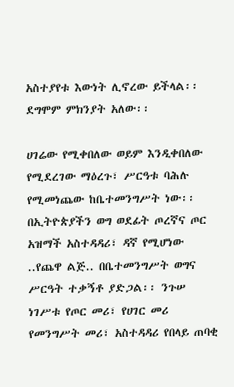አስተያየቱ እውነት ሊኖረው ይችላል፡፡ ደግሞም ምክንያት አለው፡፡

ሀገሬው የሚቀበለው ወይም እንዲቀበለው የሚደረገው ማዕረጉ፣ ሥርዓቱ ባሕሉ የሚመነጨው ከቤተመንግሥት ነው፡፡ በኢትዮጵያችን ወግ ወደፊት ጦረኛና ጦር አዝማች አስተዳዳሪ፣ ዳኛ የሚሆነው ..የጨዋ ልጅ.. በቤተመንግሥት ወግና ሥርዓት ተቃኝቶ ያድጋል፡፡ ንጉሠ ነገሥቱ የጦር መሪ፣ የሀገር መሪ የመንግሥት መሪ፣ አስተዳዳሪ የበላይ ጠባቂ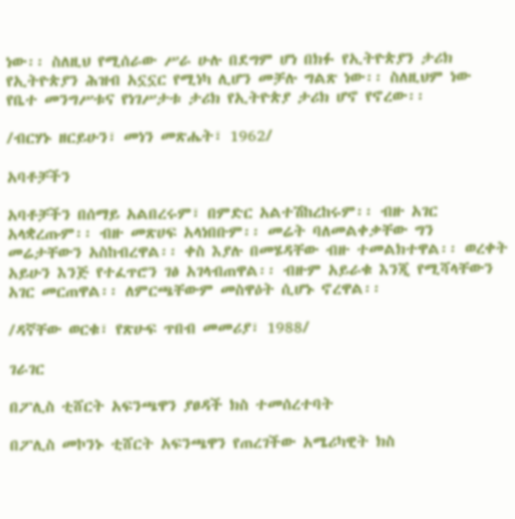ነው፡፡ ስለዚህ የሚሰራው ሥራ ሁሉ በደግም ሆነ በክፉ የኢትዮጵያን ታሪክ የኢትዮጵያን ሕዝብ አኗኗር የሚነካ ሊሆን መቻሉ ግልጽ ነው፡፡ ስለዚህም ነው የቤተ መንግሥቱና የነገሥታቱ ታሪክ የኢትዮጵያ ታሪክ ሆኖ የኖረው፡፡

/ብርሃኑ ዘርይሁን፣ መነን መጽሔት፣ 1962/

አባቶቻችን

አባቶቻችን በሰማይ አልበረሩም፣ በምድር አልተሽከረከሩም፡፡ ብዙ አገር አላቋረጡም፡፡ ብዙ መጽሀፍ አላነበቡም፡፡ መሬት ባለመልቀቃቸው ግን መሬታቸውን አስከብረዋል፡፡ ቀስ እያሉ በመሄዳቸው ብዙ ተመልክተዋል፡፡ ወረቀት አይሁን እንጅ የተፈጥሮን ገፅ አገላብጠዋል፡፡ ብዙም አይራቁ እንጂ የሚሻላቸውን አገር መርጠዋል፡፡ ለምርጫቸውም መስዋዕት ሲሆኑ ኖረዋል፡፡

/ዳኛቸው ወርቁ፣ የጽሁፍ ጥበብ መመሪያ፣ 1988/

ገራገር

በፖሊስ ቲሸርት አፍንጫዋን ያፀዳች ክስ ተመሰረተባት

በፖሊስ መኮንኑ ቲሸርት አፍንጫዋን የጠረገችው አሜሪካዊት ክስ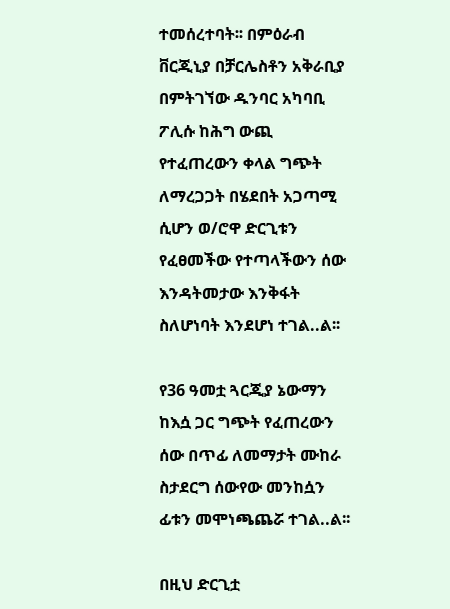ተመሰረተባት፡፡ በምዕራብ ቨርጂኒያ በቻርሌስቶን አቅራቢያ በምትገኘው ዱንባር አካባቢ ፖሊሱ ከሕግ ውጪ የተፈጠረውን ቀላል ግጭት ለማረጋጋት በሄደበት አጋጣሚ ሲሆን ወ/ሮዋ ድርጊቱን የፈፀመችው የተጣላችውን ሰው እንዳትመታው እንቅፋት ስለሆነባት እንደሆነ ተገል..ል፡፡

የ36 ዓመቷ ጓርጂያ ኔውማን ከእሷ ጋር ግጭት የፈጠረውን ሰው በጥፊ ለመማታት ሙከራ ስታደርግ ሰውየው መንከሷን ፊቱን መሞነጫጨሯ ተገል..ል፡፡

በዚህ ድርጊቷ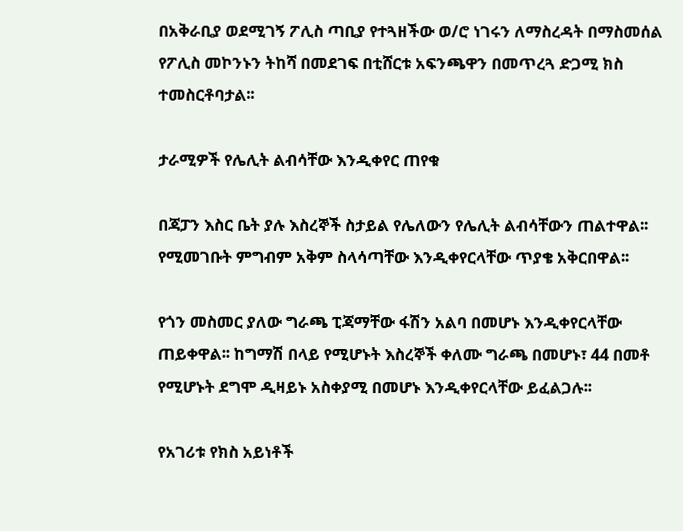በአቅራቢያ ወደሚገኝ ፖሊስ ጣቢያ የተጓዘችው ወ/ሮ ነገሩን ለማስረዳት በማስመሰል የፖሊስ መኮንኑን ትከሻ በመደገፍ በቲሸርቱ አፍንጫዋን በመጥረጓ ድጋሚ ክስ ተመስርቶባታል፡፡

ታራሚዎች የሌሊት ልብሳቸው እንዲቀየር ጠየቁ

በጃፓን እስር ቤት ያሉ እስረኞች ስታይል የሌለውን የሌሊት ልብሳቸውን ጠልተዋል፡፡ የሚመገቡት ምግብም አቅም ስላሳጣቸው እንዲቀየርላቸው ጥያቄ አቅርበዋል፡፡

የጎን መስመር ያለው ግራጫ ፒጃማቸው ፋሽን አልባ በመሆኑ እንዲቀየርላቸው ጠይቀዋል፡፡ ከግማሽ በላይ የሚሆኑት እስረኞች ቀለሙ ግራጫ በመሆኑ፣ 44 በመቶ የሚሆኑት ደግሞ ዲዛይኑ አስቀያሚ በመሆኑ እንዲቀየርላቸው ይፈልጋሉ፡፡

የአገሪቱ የክስ አይነቶች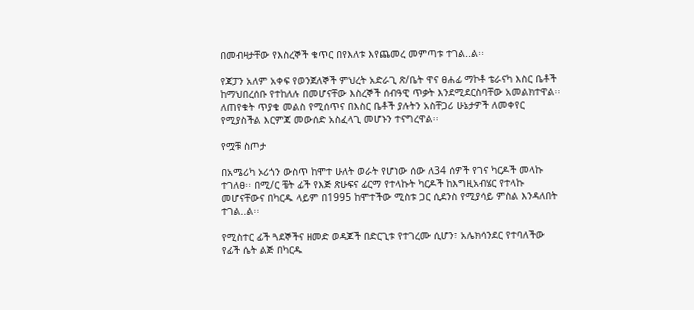በመብዛታቸው የእስረኞች ቁጥር በየእለቱ እየጨመረ መምጣቱ ተገል..ል፡፡

የጃፓን አለም አቀፍ የወንጀለኞች ምህረት አድራጊ ጽ/ቤት ዋና ፀሐፊ ማኮቶ ቴራናካ እስር ቤቶች ከማህበረሰቡ የተከለሉ በመሆናቸው እስረኞች ሰብዓዊ ጥቃት እንደሚደርስባቸው አመልክተዋል፡፡ ለጠየቁት ጥያቄ መልስ የሚሰጥና በእስር ቤቶች ያሉትን አስቸጋሪ ሁኔታዎች ለመቀየር የሚያስችል እርምጃ መውሰድ አስፈላጊ መሆኑን ተናግረዋል፡፡

የሟቹ ስጦታ

በአሜሪካ ኦሪጎን ውስጥ ከሞተ ሁለት ወራት የሆነው ሰው ለ34 ሰዎች የገና ካርዶች መላኩ ተገለፀ፡፡ በሚ/ር ቼት ፊች የእጅ ጽሁፍና ፊርማ የተላኩት ካርዶች ከእግዚአብሄር የተላኩ መሆናቸውና በካርዱ ላይም በ1995 ከሞተችው ሚስቱ ጋር ሲደንስ የሚያሳይ ምስል እንዳለበት ተገል..ል፡፡

የሚስተር ፊች ጓደኞችና ዘመድ ወዳጆች በድርጊቱ የተገረሙ ሲሆን፣ አሌክሳንደር የተባለችው የፊች ሴት ልጅ በካርዱ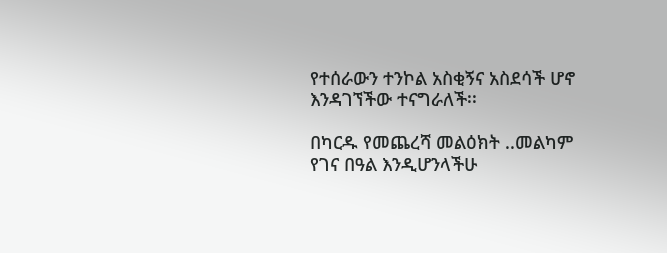የተሰራውን ተንኮል አስቂኝና አስደሳች ሆኖ እንዳገኘችው ተናግራለች፡፡

በካርዱ የመጨረሻ መልዕክት ..መልካም የገና በዓል እንዲሆንላችሁ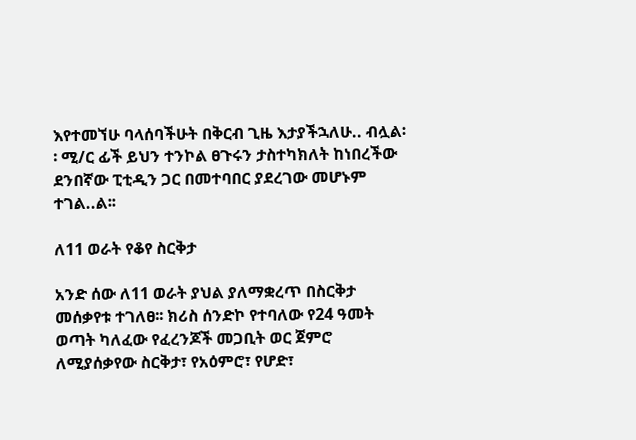እየተመኘሁ ባላሰባችሁት በቅርብ ጊዜ እታያችኋለሁ.. ብሏል፡፡ ሚ/ር ፊች ይህን ተንኮል ፀጉሩን ታስተካክለት ከነበረችው ደንበኛው ፒቲዲን ጋር በመተባበር ያደረገው መሆኑም ተገል..ል፡፡

ለ11 ወራት የቆየ ስርቅታ

አንድ ሰው ለ11 ወራት ያህል ያለማቋረጥ በስርቅታ መሰቃየቱ ተገለፀ፡፡ ክሪስ ሰንድኮ የተባለው የ24 ዓመት ወጣት ካለፈው የፈረንጆች መጋቢት ወር ጀምሮ ለሚያሰቃየው ስርቅታ፣ የአዕምሮ፣ የሆድ፣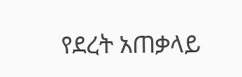የደረት አጠቃላይ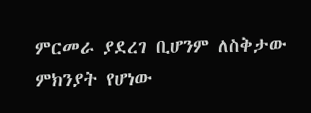ምርመራ ያደረገ ቢሆንም ለስቅታው ምክንያት የሆነው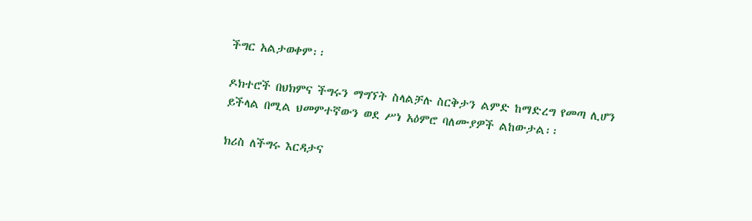ችግር አልታወቀም፡፡

ዶክተሮች በህክምና ችግሩን ማግኘት ስላልቻሉ ስርቅታን ልምድ ከማድረግ የመጣ ሊሆን ይችላል በሚል ህመምተኛውን ወደ ሥነ አዕምሮ ባለሙያዎች ልከውታል፡፡

ክሪስ ለችግሩ እርዳታና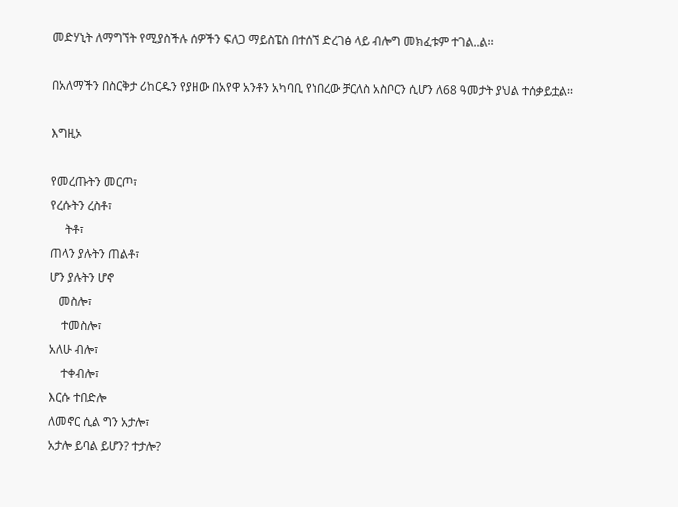መድሃኒት ለማግኘት የሚያስችሉ ሰዎችን ፍለጋ ማይስፔስ በተሰኘ ድረገፅ ላይ ብሎግ መክፈቱም ተገል..ል፡፡

በአለማችን በስርቅታ ሪከርዱን የያዘው በአየዋ አንቶን አካባቢ የነበረው ቻርለስ አስቦርን ሲሆን ለ68 ዓመታት ያህል ተሰቃይቷል፡፡

እግዚኦ

የመረጡትን መርጦ፣
የረሱትን ረስቶ፣
     ትቶ፣
ጠላን ያሉትን ጠልቶ፣
ሆን ያሉትን ሆኖ
   መስሎ፣
    ተመስሎ፣
አለሁ ብሎ፣
    ተቀብሎ፣
እርሱ ተበድሎ
ለመኖር ሲል ግን አታሎ፣
አታሎ ይባል ይሆን? ተታሎ?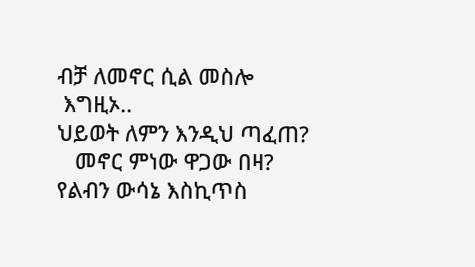ብቻ ለመኖር ሲል መስሎ
 እግዚኦ..
ህይወት ለምን እንዲህ ጣፈጠ?
   መኖር ምነው ዋጋው በዛ?
የልብን ውሳኔ እስኪጥስ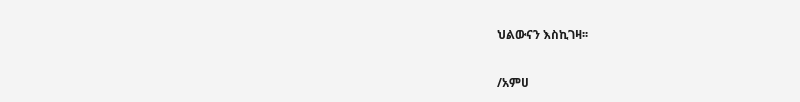ህልውናን እስኪገዛ፡፡

/አምሀ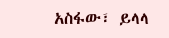አስፋው፣ ይላላ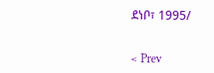ደነቦ፣ 1995/


< Prev